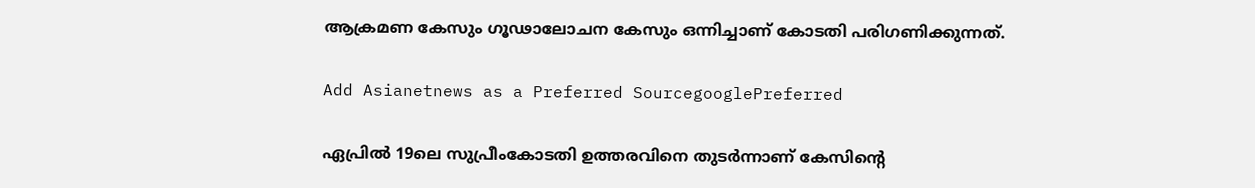ആക്രമണ കേസും ഗൂഢാലോചന കേസും ഒന്നിച്ചാണ് കോടതി പരിഗണിക്കുന്നത്.

Add Asianetnews as a Preferred SourcegooglePreferred

ഏപ്രില്‍ 19ലെ സുപ്രീംകോടതി ഉത്തരവിനെ തുടര്‍ന്നാണ് കേസിന്റെ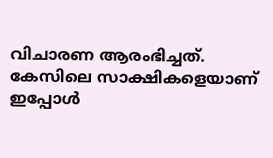വിചാരണ ആരംഭിച്ചത്. കേസിലെ സാക്ഷികളെയാണ് ഇപ്പോള്‍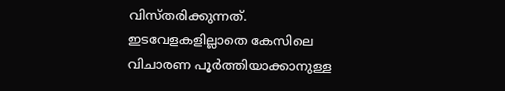വിസ്തരിക്കുന്നത്. ഇടവേളകളില്ലാതെ കേസിലെ വിചാരണ പൂര്‍ത്തിയാക്കാനുള്ള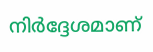നിര്‍ദ്ദേശമാണ്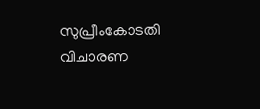സുപ്രീംകോടതി വിചാരണ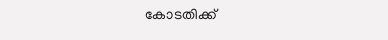കോടതിക്ക്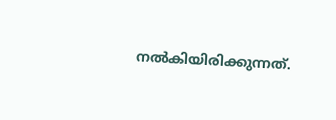നല്‍കിയിരിക്കുന്നത്.